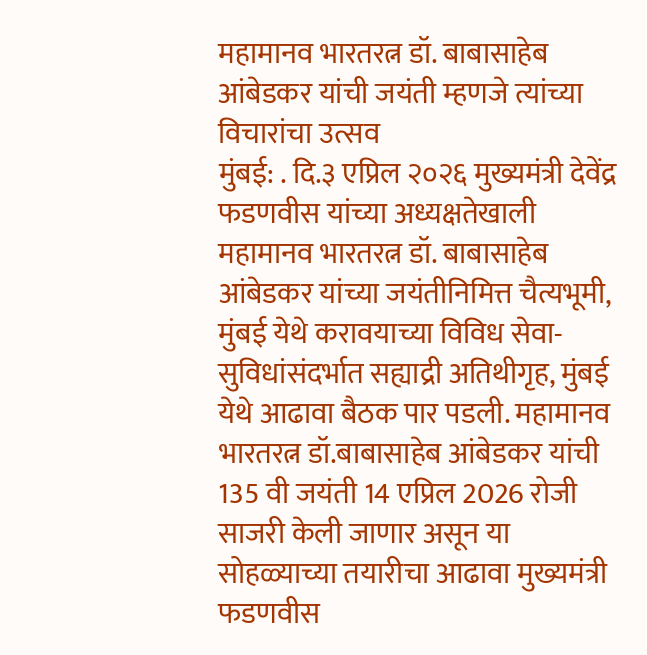महामानव भारतरत्न डॉ. बाबासाहेब आंबेडकर यांची जयंती म्हणजे त्यांच्या विचारांचा उत्सव
मुंबई: . दि.३ एप्रिल २०२६ मुख्यमंत्री देवेंद्र फडणवीस यांच्या अध्यक्षतेखाली महामानव भारतरत्न डॉ. बाबासाहेब आंबेडकर यांच्या जयंतीनिमित्त चैत्यभूमी, मुंबई येथे करावयाच्या विविध सेवा-सुविधांसंदर्भात सह्याद्री अतिथीगृह, मुंबई येथे आढावा बैठक पार पडली. महामानव भारतरत्न डॉ.बाबासाहेब आंबेडकर यांची 135 वी जयंती 14 एप्रिल 2026 रोजी साजरी केली जाणार असून या सोहळ्याच्या तयारीचा आढावा मुख्यमंत्री फडणवीस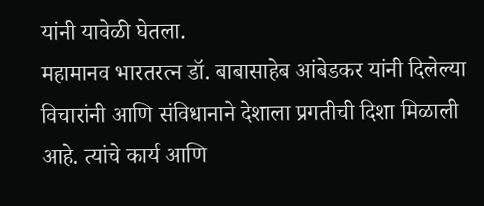यांनी यावेळी घेतला.
महामानव भारतरत्न डॉ. बाबासाहेब आंबेडकर यांनी दिलेल्या विचारांनी आणि संविधानाने देशाला प्रगतीची दिशा मिळाली आहे. त्यांचे कार्य आणि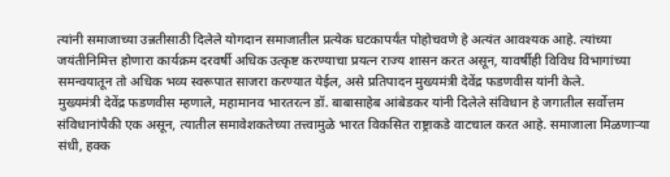त्यांनी समाजाच्या उन्नतीसाठी दिलेले योगदान समाजातील प्रत्येक घटकापर्यंत पोहोचवणे हे अत्यंत आवश्यक आहे. त्यांच्या जयंतीनिमित्त होणारा कार्यक्रम दरवर्षी अधिक उत्कृष्ट करण्याचा प्रयत्न राज्य शासन करत असून, यावर्षीही विविध विभागांच्या समन्वयातून तो अधिक भव्य स्वरूपात साजरा करण्यात येईल, असे प्रतिपादन मुख्यमंत्री देवेंद्र फडणवीस यांनी केले.
मुख्यमंत्री देवेंद्र फडणवीस म्हणाले, महामानव भारतरत्न डॉ. बाबासाहेब आंबेडकर यांनी दिलेले संविधान हे जगातील सर्वोत्तम संविधानांपैकी एक असून, त्यातील समावेशकतेच्या तत्त्वामुळे भारत विकसित राष्ट्राकडे वाटचाल करत आहे. समाजाला मिळणाऱ्या संधी, हक्क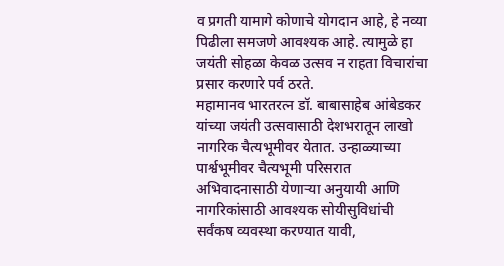व प्रगती यामागे कोणाचे योगदान आहे, हे नव्या पिढीला समजणे आवश्यक आहे. त्यामुळे हा जयंती सोहळा केवळ उत्सव न राहता विचारांचा प्रसार करणारे पर्व ठरते.
महामानव भारतरत्न डॉ. बाबासाहेब आंबेडकर यांच्या जयंती उत्सवासाठी देशभरातून लाखो नागरिक चैत्यभूमीवर येतात. उन्हाळ्याच्या पार्श्वभूमीवर चैत्यभूमी परिसरात अभिवादनासाठी येणाऱ्या अनुयायी आणि नागरिकांसाठी आवश्यक सोयीसुविधांची सर्वंकष व्यवस्था करण्यात यावी,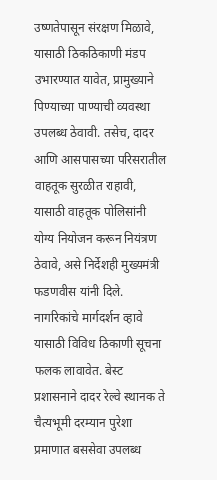उष्णतेपासून संरक्षण मिळावे, यासाठी ठिकठिकाणी मंडप उभारण्यात यावेत, प्रामुख्याने पिण्याच्या पाण्याची व्यवस्था उपलब्ध ठेवावी. तसेच, दादर आणि आसपासच्या परिसरातील वाहतूक सुरळीत राहावी, यासाठी वाहतूक पोलिसांनी योग्य नियोजन करून नियंत्रण ठेवावे, असे निर्देशही मुख्यमंत्री फडणवीस यांनी दिले.
नागरिकांचे मार्गदर्शन व्हावे यासाठी विविध ठिकाणी सूचना फलक लावावेत. बेस्ट प्रशासनाने दादर रेल्वे स्थानक ते चैत्यभूमी दरम्यान पुरेशा प्रमाणात बससेवा उपलब्ध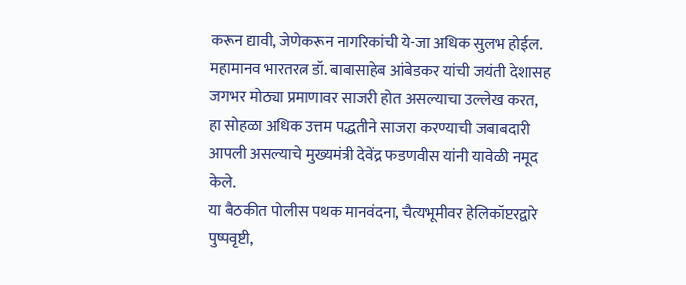करून द्यावी, जेणेकरून नागरिकांची ये-जा अधिक सुलभ होईल. महामानव भारतरत्न डॉ. बाबासाहेब आंबेडकर यांची जयंती देशासह जगभर मोठ्या प्रमाणावर साजरी होत असल्याचा उल्लेख करत, हा सोहळा अधिक उत्तम पद्धतीने साजरा करण्याची जबाबदारी आपली असल्याचे मुख्यमंत्री देवेंद्र फडणवीस यांनी यावेळी नमूद केले.
या बैठकीत पोलीस पथक मानवंदना, चैत्यभूमीवर हेलिकॉप्टरद्वारे पुष्पवृष्टी,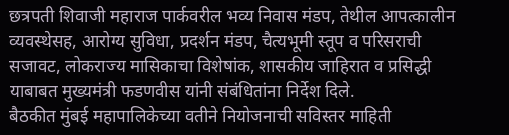छत्रपती शिवाजी महाराज पार्कवरील भव्य निवास मंडप, तेथील आपत्कालीन व्यवस्थेसह, आरोग्य सुविधा, प्रदर्शन मंडप, चैत्यभूमी स्तूप व परिसराची सजावट, लोकराज्य मासिकाचा विशेषांक, शासकीय जाहिरात व प्रसिद्धी याबाबत मुख्यमंत्री फडणवीस यांनी संबंधितांना निर्देश दिले.
बैठकीत मुंबई महापालिकेच्या वतीने नियोजनाची सविस्तर माहिती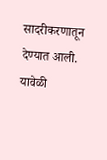सादरीकरणातून देण्यात आली. यावेळी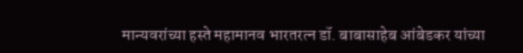मान्यवरांच्या हस्ते महामानव भारतरत्न डॉ. बाबासाहेब आंबेडकर यांच्या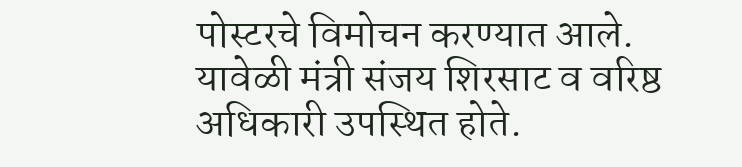पोस्टरचे विमोचन करण्यात आले.
यावेळी मंत्री संजय शिरसाट व वरिष्ठ अधिकारी उपस्थित होते.